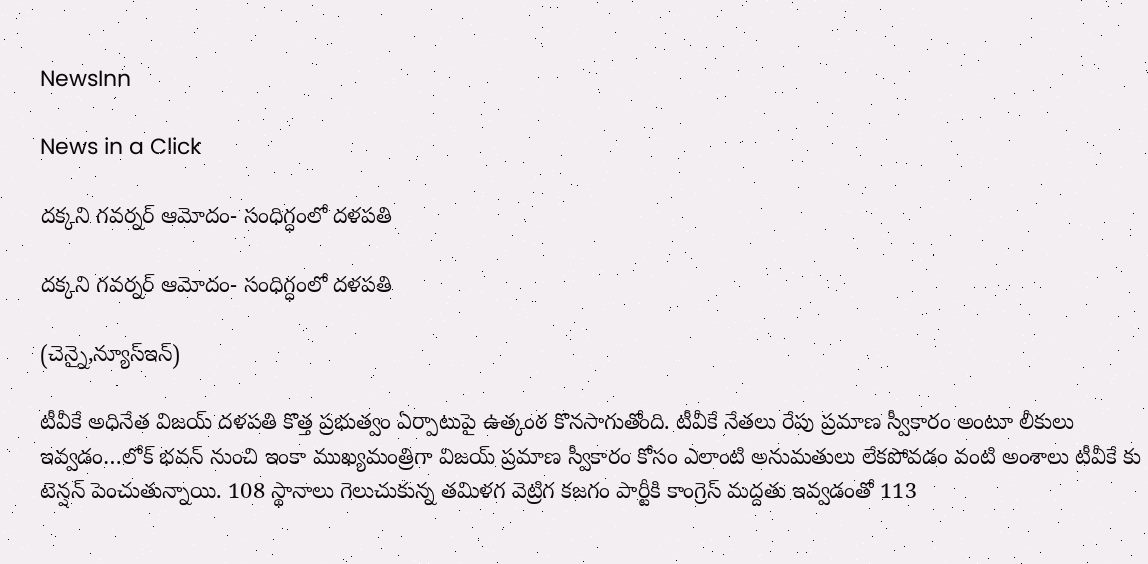NewsInn

News in a Click

ద‌క్క‌ని గ‌వ‌ర్న‌ర్ ఆమోదం- సంధిగ్ధంలో ద‌ళ‌ప‌తి

ద‌క్క‌ని గ‌వ‌ర్న‌ర్ ఆమోదం- సంధిగ్ధంలో ద‌ళ‌ప‌తి

(చెన్నై,న్యూస్ఇన్‌)

టీవీకే అధినేత విజ‌య్ ద‌ళ‌ప‌తి కొత్త ప్ర‌భుత్వం ఏర్పాటుపై ఉత్కంఠ కొన‌సాగుతోంది. టీవీకే నేత‌లు రేపు ప్ర‌మాణ స్వీకారం అంటూ లీకులు ఇవ్వ‌డం…లోక్ భ‌వ‌న్ నుంచి ఇంకా ముఖ్య‌మంత్రిగా విజ‌య్ ప్ర‌మాణ స్వీకారం కోసం ఎలాంటి అనుమ‌తులు లేక‌పోవ‌డం వంటి అంశాలు టీవీకే కు టెన్ష‌న్ పెంచుతున్నాయి. 108 స్థానాలు గెలుచుకున్న త‌మిళ‌గ వెట్రిగ క‌జ‌గం పార్టీకి కాంగ్రెస్ మ‌ద్ద‌తు ఇవ్వ‌డంతో 113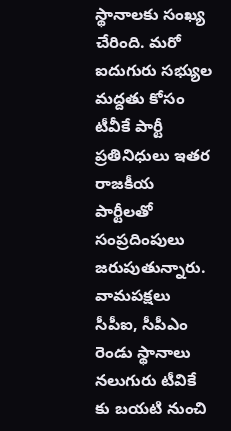స్థానాల‌కు సంఖ్య చేరింది. మ‌రో ఐదుగురు స‌భ్యుల మ‌ద్ద‌తు కోసం టీవీకే పార్టీ ప్ర‌తినిధులు ఇత‌ర రాజ‌కీయ పార్టీల‌తో సంప్ర‌దింపులు జ‌రుపుతున్నారు. వామ‌ప‌క్షలు సీపీఐ, సీపీఎం రెండు స్థానాలు న‌లుగురు టీవికే కు బ‌య‌టి నుంచి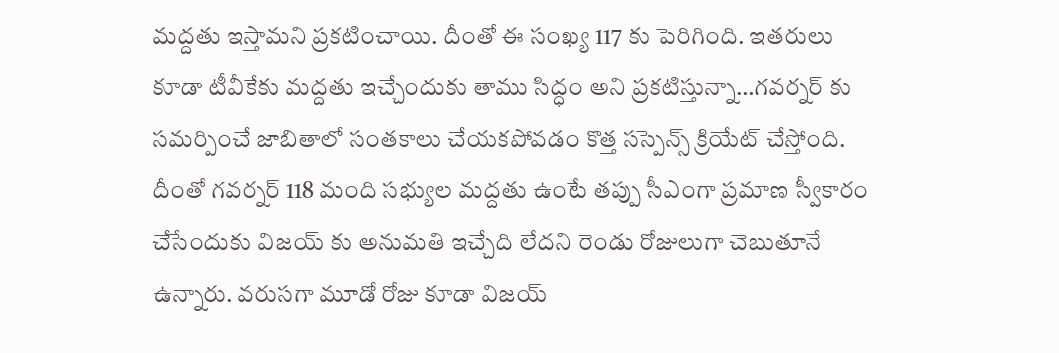మ‌ద్ద‌తు ఇస్తామ‌ని ప్ర‌క‌టించాయి. దీంతో ఈ సంఖ్య 117 కు పెరిగింది. ఇత‌రులు కూడా టీవీకేకు మ‌ద్ద‌తు ఇచ్చేందుకు తాము సిద్ధం అని ప్ర‌క‌టిస్తున్నా…గ‌వ‌ర్న‌ర్ కు స‌మ‌ర్పించే జాబితాలో సంత‌కాలు చేయ‌క‌పోవ‌డం కొత్త స‌స్పెన్స్ క్రియేట్ చేస్తోంది. దీంతో గ‌వ‌ర్న‌ర్ 118 మంది స‌భ్యుల మ‌ద్ద‌తు ఉంటే త‌ప్పు సీఎంగా ప్ర‌మాణ స్వీకారం చేసేందుకు విజ‌య్ కు అనుమ‌తి ఇచ్చేది లేద‌ని రెండు రోజులుగా చెబుతూనే ఉన్నారు. వ‌రుస‌గా మూడో రోజు కూడా విజ‌య్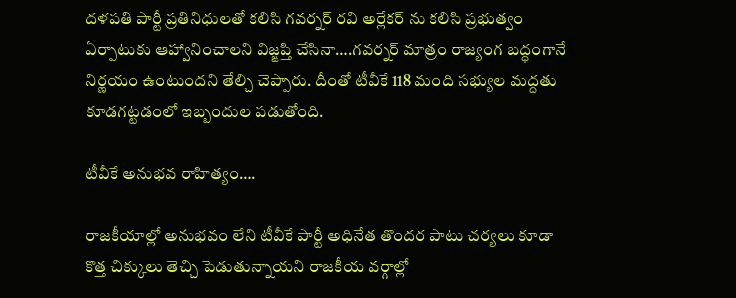ద‌ళ‌ప‌తి పార్టీ ప్ర‌తినిధుల‌తో క‌లిసి గ‌వ‌ర్న‌ర్ ర‌వి అర్లేక‌ర్ ను క‌లిసి ప్ర‌భుత్వం ఏర్పాటుకు ఆహ్వానించాల‌ని విజ్ఙ‌ప్తి చేసినా….గ‌వ‌ర్న‌ర్ మాత్రం రాజ్యంగ బ‌ద్ధంగానే నిర్ణ‌యం ఉంటుంద‌ని తేల్చి చెప్పారు. దీంతో టీవీకే 118 మంది స‌భ్యుల మ‌ద్ద‌తు కూడ‌గ‌ట్ట‌డంలో ఇబ్బందుల ప‌డుతోంది.

టీవీకే అనుభ‌వ రాహిత్యం….

రాజ‌కీయాల్లో అనుభ‌వం లేని టీవీకే పార్టీ అధినేత తొంద‌ర పాటు చ‌ర్య‌లు కూడా కొత్త చిక్కులు తెచ్చి పెడుతున్నాయ‌ని రాజ‌కీయ వర్గాల్లో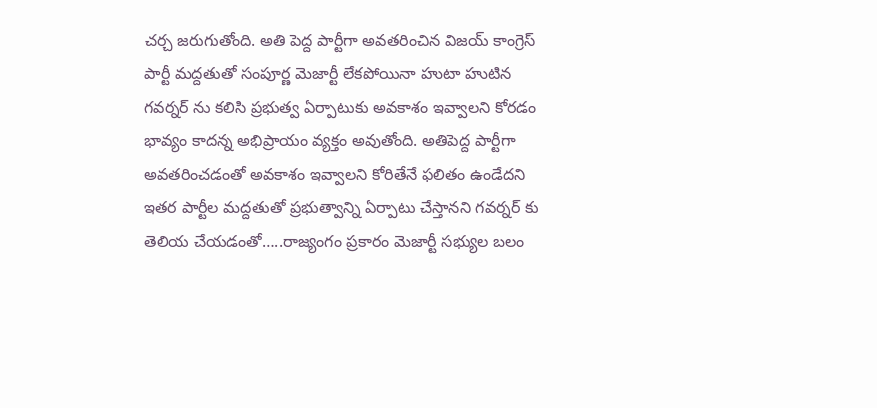చ‌ర్చ జ‌రుగుతోంది. అతి పెద్ద పార్టీగా అవ‌త‌రించిన విజ‌య్ కాంగ్రెస్ పార్టీ మ‌ద్ద‌తుతో సంపూర్ణ మెజార్టీ లేక‌పోయినా హుటా హుటిన గ‌వ‌ర్న‌ర్ ను కలిసి ప్ర‌భుత్వ ఏర్పాటుకు అవ‌కాశం ఇవ్వాల‌ని కోర‌డం భావ్యం కాద‌న్న అభిప్రాయం వ్య‌క్తం అవుతోంది. అతిపెద్ద పార్టీగా అవ‌త‌రించ‌డంతో అవ‌కాశం ఇవ్వాల‌ని కోరితేనే ఫ‌లితం ఉండేద‌ని ఇత‌ర పార్టీల మ‌ద్ద‌తుతో ప్ర‌భుత్వాన్ని ఏర్పాటు చేస్తాన‌ని గ‌వ‌ర్న‌ర్ కు తెలియ చేయ‌డంతో…..రాజ్యంగం ప్ర‌కారం మెజార్టీ స‌భ్యుల బ‌లం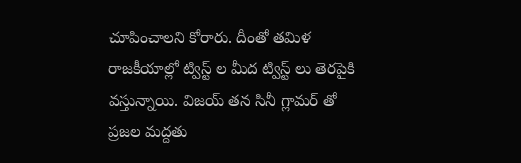చూపించాల‌ని కోరారు. దీంతో త‌మిళ రాజ‌కీయాల్లో ట్విస్ట్ ల మీద ట్విస్ట్ లు తెర‌పైకి వ‌స్తున్నాయి. విజ‌య్ త‌న సినీ గ్లామ‌ర్ తో ప్ర‌జ‌ల మ‌ద్ద‌తు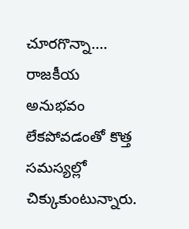చూర‌గొన్నా…. రాజ‌కీయ అనుభ‌వం లేక‌పోవ‌డంతో కొత్త స‌మ‌స్య‌ల్లో చిక్కుకుంటున్నారు.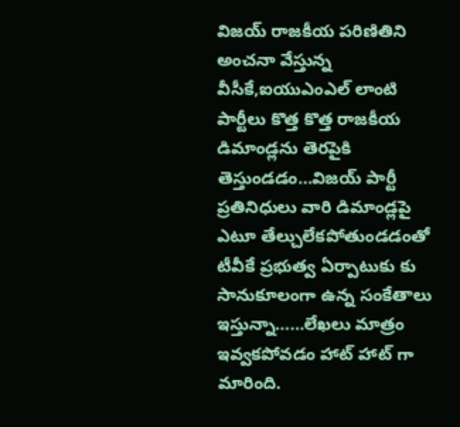విజ‌య్ రాజ‌కీయ ప‌రిణితిని అంచ‌నా వేస్తున్న వీసీకే,ఐయుఎంఎల్ లాంటి పార్టీలు కొత్త కొత్త రాజ‌కీయ డిమాండ్ల‌ను తెర‌పైకి తెస్తుండ‌డం…విజ‌య్ పార్టీ ప్ర‌తినిధులు వారి డిమాండ్ల‌పై ఎటూ తేల్చులేకపోతుండ‌డంతో టీవీకే ప్ర‌భుత్వ ఏర్పాటుకు కు సానుకూలంగా ఉన్న సంకేతాలు ఇస్తున్నా……లేఖ‌లు మాత్రం ఇవ్వ‌క‌పోవ‌డం హాట్ హాట్ గా మారింది.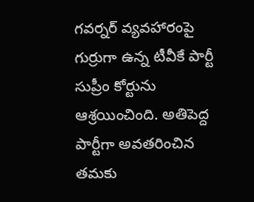గ‌వ‌ర్న‌ర్ వ్య‌వ‌హారంపై గుర్రుగా ఉన్న టీవీకే పార్టీ సుప్రీం కోర్టును ఆశ్ర‌యించింది. అతిపెద్ద పార్టీగా అవ‌త‌రించిన త‌మకు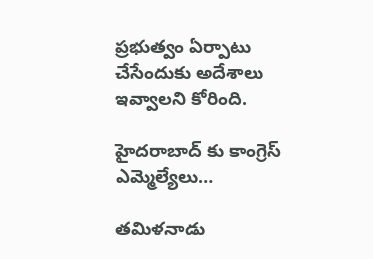ప్ర‌భుత్వం ఏర్పాటు చేసేందుకు అదేశాలు ఇవ్వాల‌ని కోరింది.

హైద‌రాబాద్ కు కాంగ్రెస్ ఎమ్మెల్యేలు…

త‌మిళ‌నాడు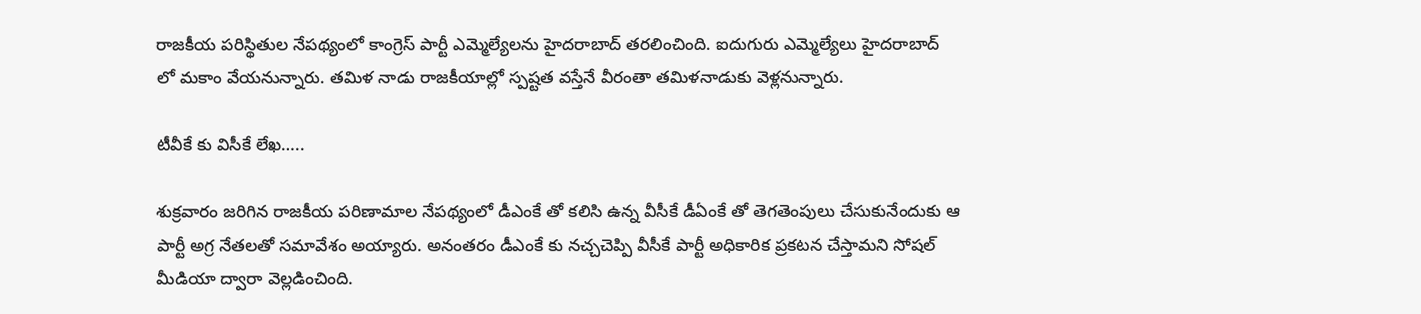రాజ‌కీయ ప‌రిస్థితుల నేప‌థ్యంలో కాంగ్రెస్ పార్టీ ఎమ్మెల్యేల‌ను హైద‌రాబాద్ త‌ర‌లించింది. ఐదుగురు ఎమ్మెల్యేలు హైద‌రాబాద్ లో మ‌కాం వేయ‌నున్నారు. త‌మిళ నాడు రాజ‌కీయాల్లో స్ప‌ష్ట‌త వ‌స్తేనే వీరంతా త‌మిళ‌నాడుకు వెళ్ల‌నున్నారు.

టీవీకే కు విసీకే లేఖ‌…..

శుక్ర‌వారం జ‌రిగిన రాజ‌కీయ ప‌రిణామాల నేప‌థ్యంలో డీఎంకే తో క‌లిసి ఉన్న వీసీకే డీఏంకే తో తెగ‌తెంపులు చేసుకునేందుకు ఆ పార్టీ అగ్ర నేత‌ల‌తో స‌మావేశం అయ్యారు. అనంత‌రం డీఎంకే కు న‌చ్చ‌చెప్పి వీసీకే పార్టీ అధికారిక ప్ర‌క‌ట‌న చేస్తామ‌ని సోష‌ల్ మీడియా ద్వారా వెల్ల‌డించింది.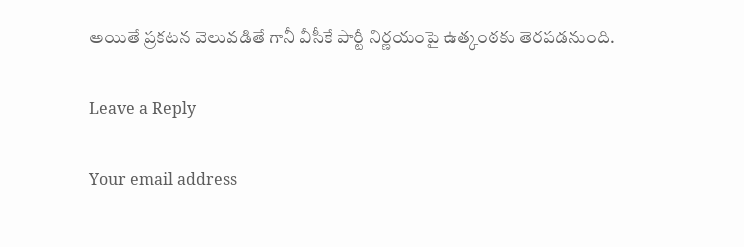అయితే ప్ర‌క‌ట‌న వెలువ‌డితే గానీ వీసీకే పార్టీ నిర్ణ‌యంపై ఉత్కంఠ‌కు తెర‌ప‌డ‌నుంది.

Leave a Reply

Your email address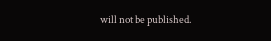will not be published.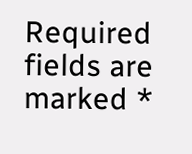Required fields are marked *